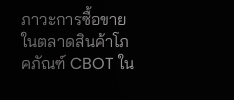ภาวะการซื้อขายในตลาดสินค้าโภคภัณฑ์ CBOT ใน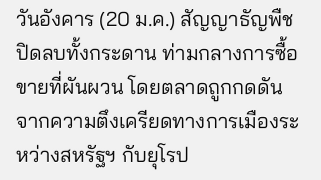วันอังคาร (20 ม.ค.) สัญญาธัญพืชปิดลบทั้งกระดาน ท่ามกลางการซื้อขายที่ผันผวน โดยตลาดถูกกดดันจากความตึงเครียดทางการเมืองระหว่างสหรัฐฯ กับยุโรป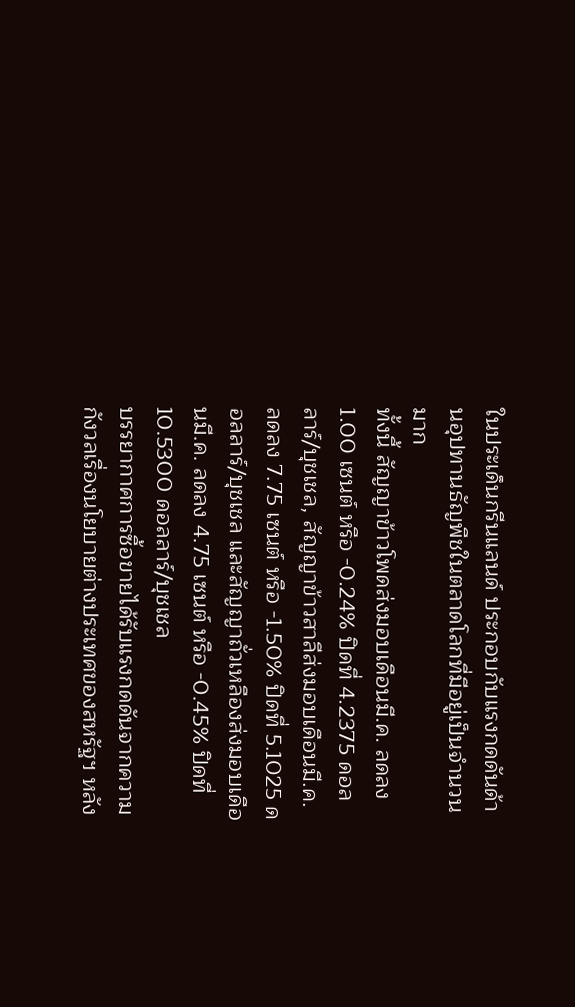ในประเด็นกรีนแลนด์ ประกอบกับแรงกดดันด้านอุปทานธัญพืชในตลาดโลกที่มีอยู่เป็นจำนวนมาก
ทั้งนี้ สัญญาข้าวโพดส่งมอบเดือนมี.ค. ลดลง 1.00 เซนต์ หรือ -0.24% ปิดที่ 4.2375 ดอลลาร์/บุชเชล, สัญญาข้าวสาลีส่งมอบเดือนมี.ค. ลดลง 7.75 เซนต์ หรือ -1.50% ปิดที่ 5.1025 ดอลลาร์/บุชเชล และสัญญาถั่วเหลืองส่งมอบเดือนมี.ค. ลดลง 4.75 เซนต์ หรือ -0.45% ปิดที่ 10.5300 ดอลลาร์/บุชเชล
บรรยากาศการซื้อขายได้รับแรงกดดันจากความกังวลเรื่องนโยบายต่างประเทศของสหรัฐฯ หลัง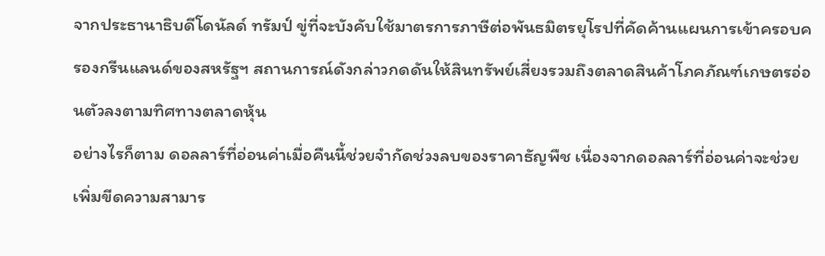จากประธานาธิบดีโดนัลด์ ทรัมป์ ขู่ที่จะบังคับใช้มาตรการภาษีต่อพันธมิตรยุโรปที่คัดค้านแผนการเข้าครอบครองกรีนแลนด์ของสหรัฐฯ สถานการณ์ดังกล่าวกดดันให้สินทรัพย์เสี่ยงรวมถึงตลาดสินค้าโภคภัณฑ์เกษตรอ่อนตัวลงตามทิศทางตลาดหุ้น
อย่างไรก็ตาม ดอลลาร์ที่อ่อนค่าเมื่อคืนนี้ช่วยจำกัดช่วงลบของราคาธัญพืช เนื่องจากดอลลาร์ที่อ่อนค่าจะช่วยเพิ่มขีดความสามาร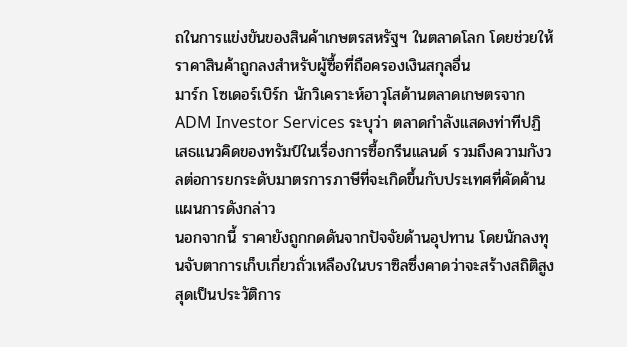ถในการแข่งขันของสินค้าเกษตรสหรัฐฯ ในตลาดโลก โดยช่วยให้ราคาสินค้าถูกลงสำหรับผู้ซื้อที่ถือครองเงินสกุลอื่น
มาร์ก โซเดอร์เบิร์ก นักวิเคราะห์อาวุโสด้านตลาดเกษตรจาก ADM Investor Services ระบุว่า ตลาดกำลังแสดงท่าทีปฏิเสธแนวคิดของทรัมป์ในเรื่องการซื้อกรีนแลนด์ รวมถึงความกังวลต่อการยกระดับมาตรการภาษีที่จะเกิดขึ้นกับประเทศที่คัดค้านแผนการดังกล่าว
นอกจากนี้ ราคายังถูกกดดันจากปัจจัยด้านอุปทาน โดยนักลงทุนจับตาการเก็บเกี่ยวถั่วเหลืองในบราซิลซึ่งคาดว่าจะสร้างสถิติสูงสุดเป็นประวัติการ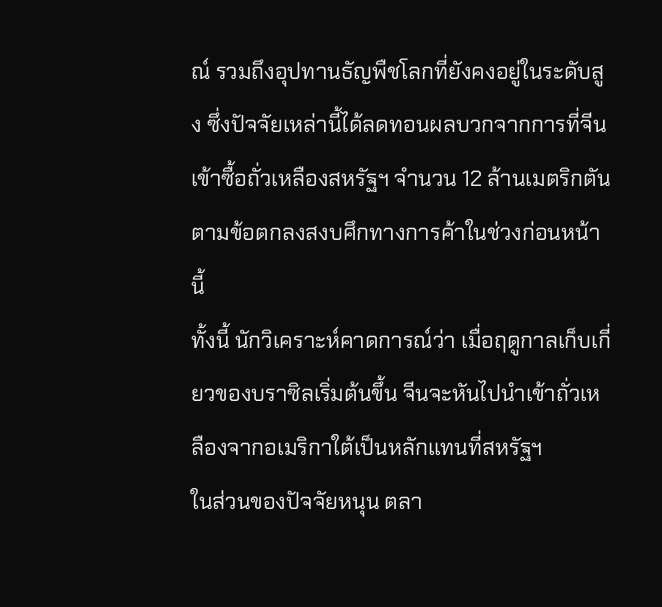ณ์ รวมถึงอุปทานธัญพืชโลกที่ยังคงอยู่ในระดับสูง ซึ่งปัจจัยเหล่านี้ได้ลดทอนผลบวกจากการที่จีนเข้าซื้อถั่วเหลืองสหรัฐฯ จำนวน 12 ล้านเมตริกตันตามข้อตกลงสงบศึกทางการค้าในช่วงก่อนหน้านี้
ทั้งนี้ นักวิเคราะห์คาดการณ์ว่า เมื่อฤดูกาลเก็บเกี่ยวของบราซิลเริ่มต้นขึ้น จีนจะหันไปนำเข้าถั่วเหลืองจากอเมริกาใต้เป็นหลักแทนที่สหรัฐฯ
ในส่วนของปัจจัยหนุน ตลา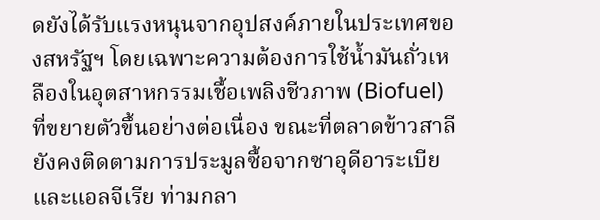ดยังได้รับแรงหนุนจากอุปสงค์ภายในประเทศของสหรัฐฯ โดยเฉพาะความต้องการใช้น้ำมันถั่วเหลืองในอุตสาหกรรมเชื้อเพลิงชีวภาพ (Biofuel) ที่ขยายตัวขึ้นอย่างต่อเนื่อง ขณะที่ตลาดข้าวสาลียังคงติดตามการประมูลซื้อจากซาอุดีอาระเบียและแอลจีเรีย ท่ามกลา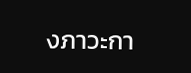งภาวะกา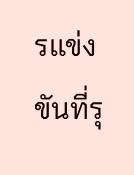รแข่งขันที่รุ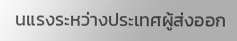นแรงระหว่างประเทศผู้ส่งออก